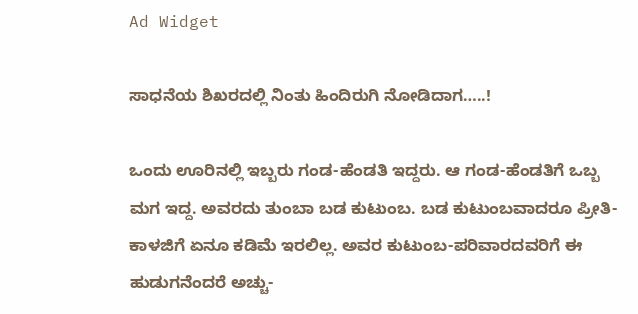Ad Widget

ಸಾಧನೆಯ ಶಿಖರದಲ್ಲಿ ನಿಂತು ಹಿಂದಿರುಗಿ ನೋಡಿದಾಗ…..!

ಒಂದು ಊರಿನಲ್ಲಿ ಇಬ್ಬರು ಗಂಡ-ಹೆಂಡತಿ ಇದ್ದರು. ಆ ಗಂಡ-ಹೆಂಡತಿಗೆ ಒಬ್ಬ ಮಗ ಇದ್ದ. ಅವರದು ತುಂಬಾ ಬಡ ಕುಟುಂಬ. ಬಡ ಕುಟುಂಬವಾದರೂ ಪ್ರೀತಿ-ಕಾಳಜಿಗೆ ಏನೂ ಕಡಿಮೆ ಇರಲಿಲ್ಲ. ಅವರ ಕುಟುಂಬ-ಪರಿವಾರದವರಿಗೆ ಈ ಹುಡುಗನೆಂದರೆ ಅಚ್ಚು-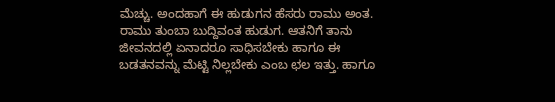ಮೆಚ್ಚು. ಅಂದಹಾಗೆ ಈ ಹುಡುಗನ ಹೆಸರು ರಾಮು ಅಂತ. ರಾಮು ತುಂಬಾ ಬುದ್ದಿವಂತ ಹುಡುಗ. ಆತನಿಗೆ ತಾನು ಜೀವನದಲ್ಲಿ ಏನಾದರೂ ಸಾಧಿಸಬೇಕು ಹಾಗೂ ಈ ಬಡತನವನ್ನು ಮೆಟ್ಟಿ ನಿಲ್ಲಬೇಕು ಎಂಬ ಛಲ ಇತ್ತು. ಹಾಗೂ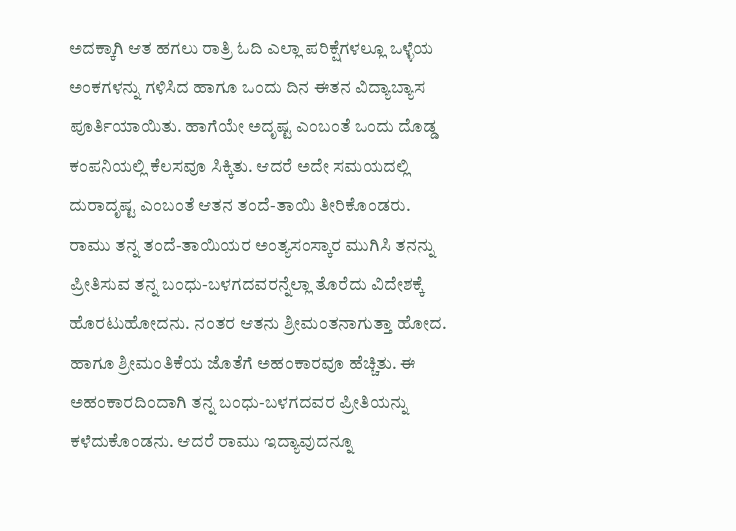ಅದಕ್ಕಾಗಿ ಆತ ಹಗಲು ರಾತ್ರಿ ಓದಿ ಎಲ್ಲಾ ಪರಿಕ್ಷೆಗಳಲ್ಲೂ ಒಳ್ಳೆಯ ಅಂಕಗಳನ್ನು ಗಳಿಸಿದ ಹಾಗೂ ಒಂದು ದಿನ ಈತನ ವಿದ್ಯಾಬ್ಯಾಸ ಪೂರ್ತಿಯಾಯಿತು. ಹಾಗೆಯೇ ಅದೃಷ್ಟ ಎಂಬಂತೆ ಒಂದು ದೊಡ್ಡ ಕಂಪನಿಯಲ್ಲಿ ಕೆಲಸವೂ ಸಿಕ್ಕಿತು. ಆದರೆ ಅದೇ ಸಮಯದಲ್ಲಿ ದುರಾದೃಷ್ಟ ಎಂಬಂತೆ ಆತನ ತಂದೆ-ತಾಯಿ ತೀರಿಕೊಂಡರು. ರಾಮು ತನ್ನ ತಂದೆ-ತಾಯಿಯರ ಅಂತ್ಯಸಂಸ್ಕಾರ ಮುಗಿಸಿ ತನನ್ನು ಪ್ರೀತಿಸುವ ತನ್ನ ಬಂಧು-ಬಳಗದವರನ್ನೆಲ್ಲಾ ತೊರೆದು ವಿದೇಶಕ್ಕೆ ಹೊರಟುಹೋದನು. ನಂತರ ಆತನು ಶ್ರೀಮಂತನಾಗುತ್ತಾ ಹೋದ. ಹಾಗೂ ಶ್ರೀಮಂತಿಕೆಯ ಜೊತೆಗೆ ಅಹಂಕಾರವೂ ಹೆಚ್ಚಿತು. ಈ ಅಹಂಕಾರದಿಂದಾಗಿ ತನ್ನ ಬಂಧು-ಬಳಗದವರ ಪ್ರೀತಿಯನ್ನು ಕಳೆದುಕೊಂಡನು. ಆದರೆ ರಾಮು ಇದ್ಯಾವುದನ್ನೂ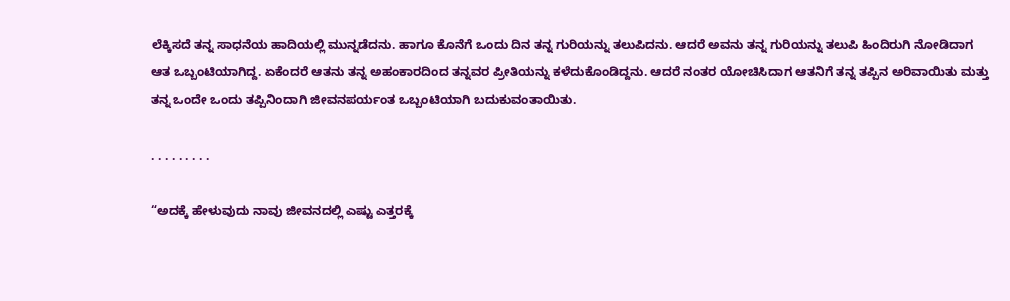ಲೆಕ್ಕಿಸದೆ ತನ್ನ ಸಾಧನೆಯ ಹಾದಿಯಲ್ಲಿ ಮುನ್ನಡೆದನು. ಹಾಗೂ ಕೊನೆಗೆ ಒಂದು ದಿನ ತನ್ನ ಗುರಿಯನ್ನು ತಲುಪಿದನು. ಆದರೆ ಅವನು ತನ್ನ ಗುರಿಯನ್ನು ತಲುಪಿ ಹಿಂದಿರುಗಿ ನೋಡಿದಾಗ ಆತ ಒಬ್ಬಂಟಿಯಾಗಿದ್ದ. ಏಕೆಂದರೆ ಆತನು ತನ್ನ ಅಹಂಕಾರದಿಂದ ತನ್ನವರ ಪ್ರೀತಿಯನ್ನು ಕಳೆದುಕೊಂಡಿದ್ದನು. ಆದರೆ ನಂತರ ಯೋಚಿಸಿದಾಗ ಆತನಿಗೆ ತನ್ನ ತಪ್ಪಿನ ಅರಿವಾಯಿತು ಮತ್ತು ತನ್ನ ಒಂದೇ ಒಂದು ತಪ್ಪಿನಿಂದಾಗಿ ಜೀವನಪರ್ಯಂತ ಒಬ್ಬಂಟಿಯಾಗಿ ಬದುಕುವಂತಾಯಿತು.

. . . . . . . . .

“ಅದಕ್ಕೆ ಹೇಳುವುದು ನಾವು ಜೀವನದಲ್ಲಿ ಎಷ್ಟು ಎತ್ತರಕ್ಕೆ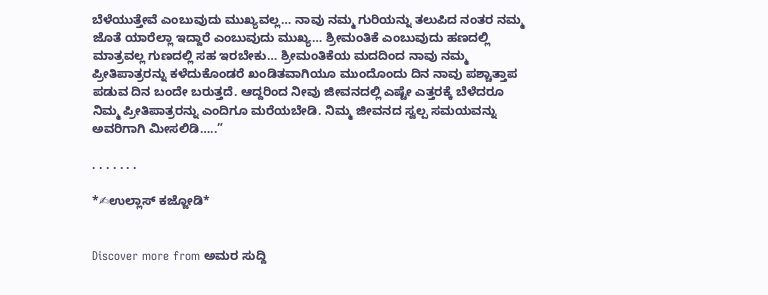ಬೆಳೆಯುತ್ತೇವೆ ಎಂಬುವುದು ಮುಖ್ಯವಲ್ಲ… ನಾವು ನಮ್ಮ ಗುರಿಯನ್ನು ತಲುಪಿದ ನಂತರ ನಮ್ಮ ಜೊತೆ ಯಾರೆಲ್ಲಾ ಇದ್ದಾರೆ ಎಂಬುವುದು ಮುಖ್ಯ… ಶ್ರೀಮಂತಿಕೆ ಎಂಬುವುದು ಹಣದಲ್ಲಿ ಮಾತ್ರವಲ್ಲ ಗುಣದಲ್ಲಿ ಸಹ ಇರಬೇಕು… ಶ್ರೀಮಂತಿಕೆಯ ಮದದಿಂದ ನಾವು ನಮ್ಮ ಪ್ರೀತಿಪಾತ್ರರನ್ನು ಕಳೆದುಕೊಂಡರೆ ಖಂಡಿತವಾಗಿಯೂ ಮುಂದೊಂದು ದಿನ ನಾವು ಪಶ್ಚಾತ್ತಾಪ ಪಡುವ ದಿನ ಬಂದೇ ಬರುತ್ತದೆ. ಆದ್ದರಿಂದ ನೀವು ಜೀವನದಲ್ಲಿ ಎಷ್ಟೇ ಎತ್ತರಕ್ಕೆ ಬೆಳೆದರೂ ನಿಮ್ಮ ಪ್ರೀತಿಪಾತ್ರರನ್ನು ಎಂದಿಗೂ ಮರೆಯಬೇಡಿ. ನಿಮ್ಮ ಜೀವನದ ಸ್ವಲ್ಪ ಸಮಯವನ್ನು ಅವರಿಗಾಗಿ ಮೀಸಲಿಡಿ…..”

. . . . . . .

*✍ಉಲ್ಲಾಸ್ ಕಜ್ಜೋಡಿ*


Discover more from ಅಮರ ಸುದ್ದಿ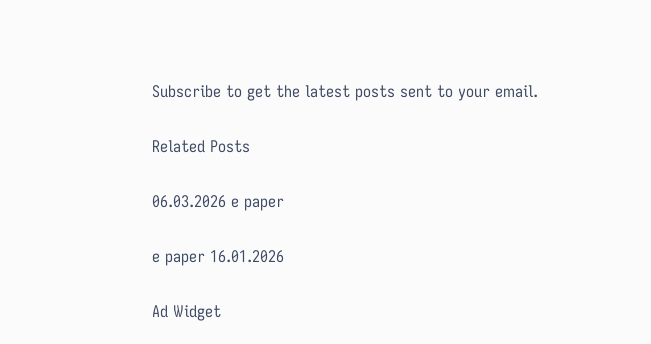Subscribe to get the latest posts sent to your email.

Related Posts

06.03.2026 e paper

e paper 16.01.2026

Ad Widget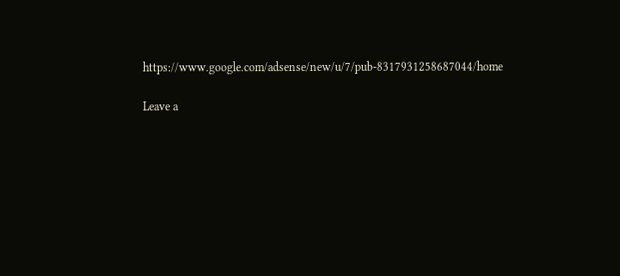https://www.google.com/adsense/new/u/7/pub-8317931258687044/home

Leave a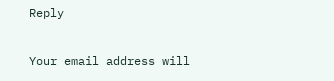Reply

Your email address will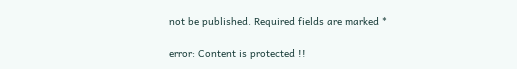not be published. Required fields are marked *

error: Content is protected !!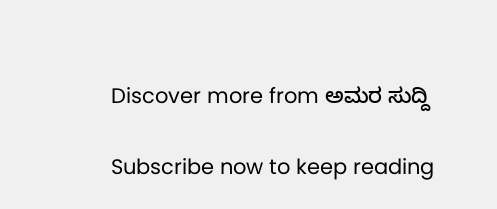Discover more from ಅಮರ ಸುದ್ದಿ

Subscribe now to keep reading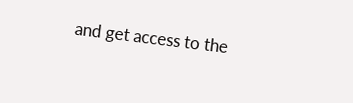and get access to the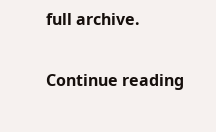full archive.

Continue reading